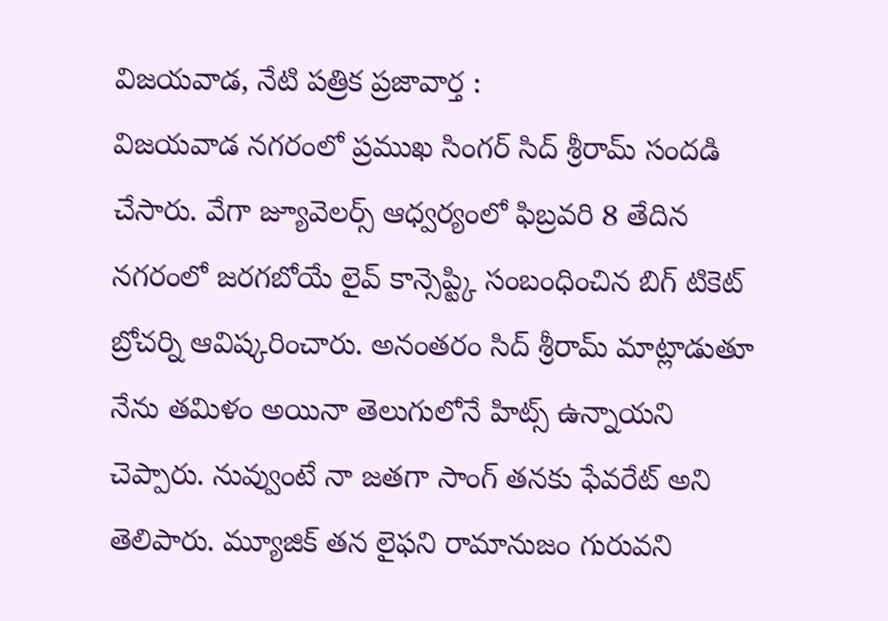విజయవాడ, నేటి పత్రిక ప్రజావార్త :
విజయవాడ నగరంలో ప్రముఖ సింగర్ సిద్ శ్రీరామ్ సందడి చేసారు. వేగా జ్యూవెలర్స్ ఆధ్వర్యంలో ఫిబ్రవరి 8 తేదిన నగరంలో జరగబోయే లైవ్ కాన్సెప్ట్కి సంబంధించిన బిగ్ టికెట్ బ్రోచర్ని ఆవిష్కరించారు. అనంతరం సిద్ శ్రీరామ్ మాట్లాడుతూ నేను తమిళం అయినా తెలుగులోనే హిట్స్ ఉన్నాయని చెప్పారు. నువ్వుంటే నా జతగా సాంగ్ తనకు ఫేవరేట్ అని తెలిపారు. మ్యూజిక్ తన లైఫని రామానుజం గురువని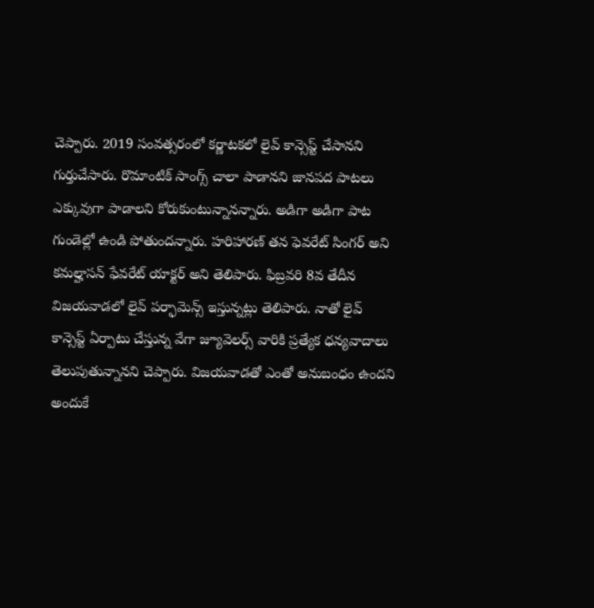చెప్పారు. 2019 సంవత్సరంలో కర్ణాటకలో లైవ్ కాన్సెప్ట్ చేసానని గుర్తుచేసారు. రొమాంటిక్ సాంగ్స్ చాలా పాడానని జానపద పాటలు ఎక్కువుగా పాడాలని కోరుకుంటున్నానన్నారు. అడిగా అడిగా పాట గుండెల్లో ఉండి పోతుందన్నారు. హరిహారణ్ తన ఫెవరేట్ సింగర్ అని కమల్హాసన్ ఫేవరేట్ యాక్టర్ అని తెలిపారు. ఫిబ్రవరి 8వ తేదీన విజయవాడలో లైవ్ పర్ఫామెన్స్ ఇస్తున్నట్లు తెలిపారు. నాతో లైవ్ కాన్సెప్ట్ ఏర్పాటు చేస్తున్న వేగా జ్యూవెలర్స్ వారికి ప్రత్యేక ధన్యవాదాలు తెలుపుతున్నానని చెప్పారు. విజయవాడతో ఎంతో అనుబంధం ఉందని అందుకే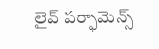లైవ్ పర్ఫామెన్స్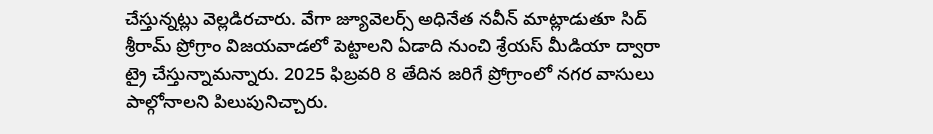చేస్తున్నట్లు వెల్లడిరచారు. వేగా జ్యూవెలర్స్ అధినేత నవీన్ మాట్లాడుతూ సిద్ శ్రీరామ్ ప్రోగ్రాం విజయవాడలో పెట్టాలని ఏడాది నుంచి శ్రేయస్ మీడియా ద్వారా ట్రై చేస్తున్నామన్నారు. 2025 ఫిబ్రవరి 8 తేదిన జరిగే ప్రోగ్రాంలో నగర వాసులు పాల్గోనాలని పిలుపునిచ్చారు.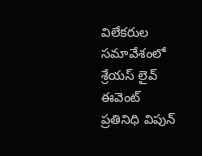విలేకరుల సమావేశంలో శ్రేయస్ లైవ్ ఈవెంట్ ప్రతినిధి విపున్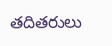తదితరులు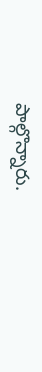పాల్గొన్నారు.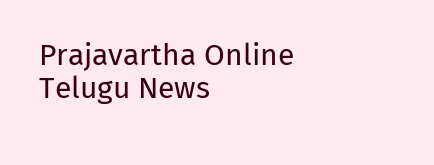Prajavartha Online Telugu News